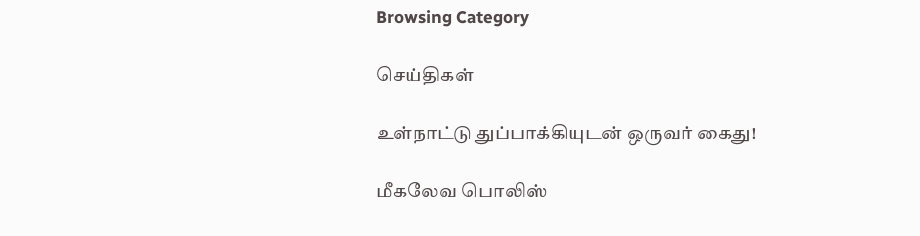Browsing Category

செய்திகள்

உள்நாட்டு துப்பாக்கியுடன் ஒருவர் கைது!

மீகலேவ பொலிஸ்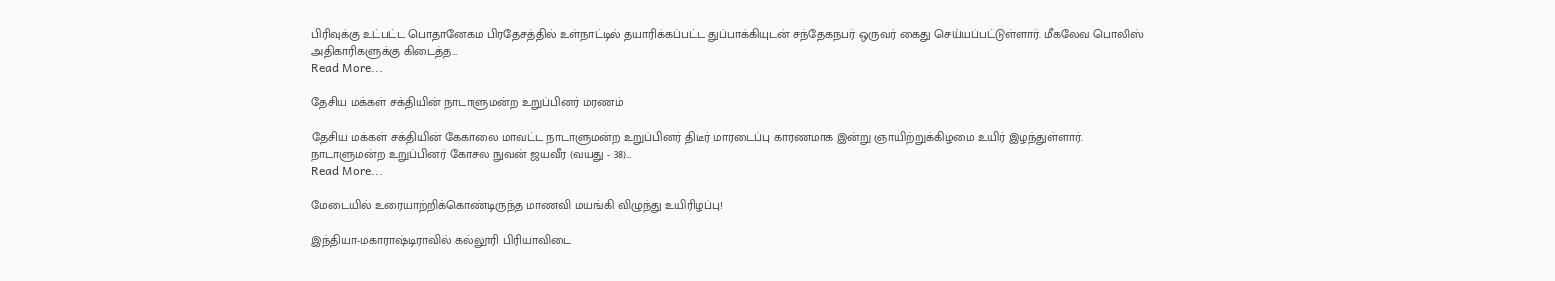பிரிவுக்கு உட்பட்ட பொதானேகம பிரதேசத்தில் உள்நாட்டில் தயாரிக்கப்பட்ட துப்பாக்கியுடன் சந்தேகநபர் ஒருவர் கைது செய்யப்பட்டுள்ளார். மீகலேவ பொலிஸ் அதிகாரிகளுக்கு கிடைத்த…
Read More...

தேசிய மக்கள் சக்தியின் நாடாளுமன்ற உறுப்பினர் மரணம்

தேசிய மக்கள் சக்தியின் கேகாலை மாவட்ட நாடாளுமன்ற உறுப்பினர் திடீர் மாரடைப்பு காரணமாக இன்று ஞாயிற்றுக்கிழமை உயிர் இழந்துள்ளார். நாடாளுமன்ற உறுப்பினர் கோசல நுவன் ஜயவீர (வயது - 38)…
Read More...

மேடையில் உரையாற்றிக்கொண்டிருந்த மாணவி மயங்கி விழுந்து உயிரிழப்பு!

இந்தியா-மகாராஷ்டிராவில் கல்லூரி பிரியாவிடை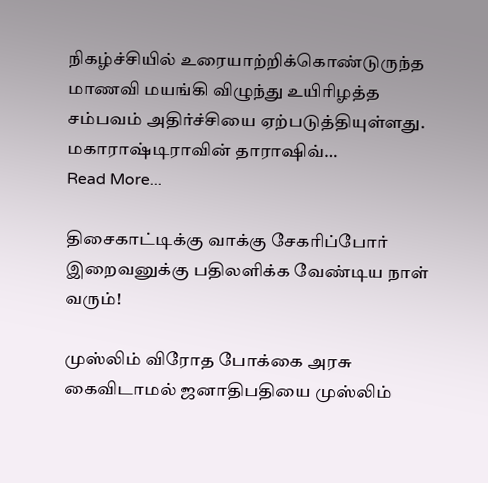நிகழ்ச்சியில் உரையாற்றிக்கொண்டுருந்த மாணவி மயங்கி விழுந்து உயிரிழத்த சம்பவம் அதிர்ச்சியை ஏற்படுத்தியுள்ளது. மகாராஷ்டிராவின் தாராஷிவ்…
Read More...

திசைகாட்டிக்கு வாக்கு சேகரிப்போர் இறைவனுக்கு பதிலளிக்க வேண்டிய நாள் வரும்!

முஸ்லிம் விரோத போக்கை அரசு கைவிடாமல் ஜனாதிபதியை முஸ்லிம்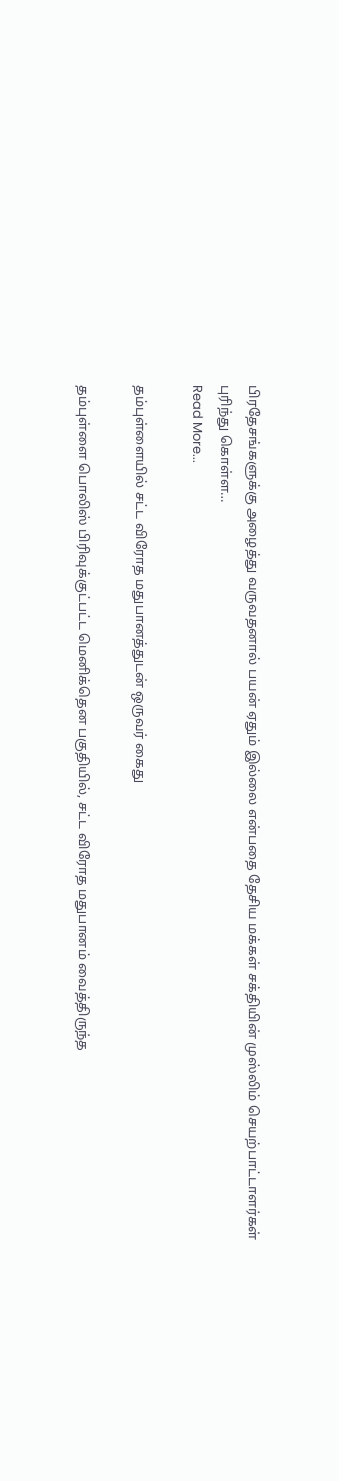பிரதேசங்களுக்கு அழைத்து வருவதனால் பயன் ஏதும் இல்லை என்பதை தேசிய மக்கள் சக்தியின் முஸ்லிம் செயற்பாட்டாளர்கள் புரிந்து கொள்ள…
Read More...

தம்புள்ளையில் சட்ட விரோத மதுபானத்துடன் ஒருவர் கைது

தம்புள்ளை பொலிஸ் பிரிவுக்குட்பட்ட மெனிக்தென பகுதியில், சட்ட விரோத மதுபானம் வைத்திருந்த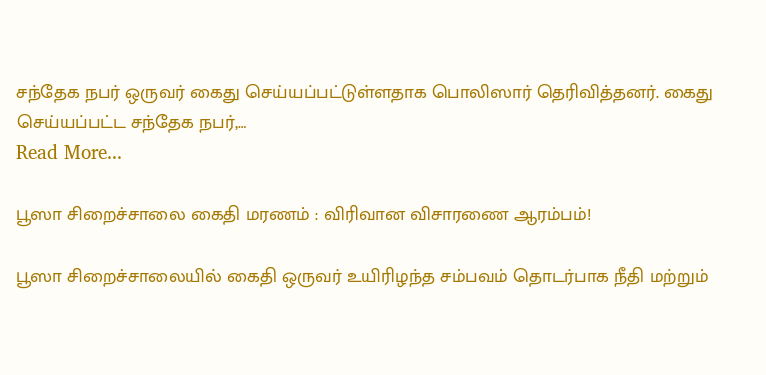சந்தேக நபர் ஒருவர் கைது செய்யப்பட்டுள்ளதாக பொலிஸார் தெரிவித்தனர். கைது செய்யப்பட்ட சந்தேக நபர்,…
Read More...

பூஸா சிறைச்சாலை கைதி மரணம் : விரிவான விசாரணை ஆரம்பம்!

பூஸா சிறைச்சாலையில் கைதி ஒருவர் உயிரிழந்த சம்பவம் தொடர்பாக நீதி மற்றும்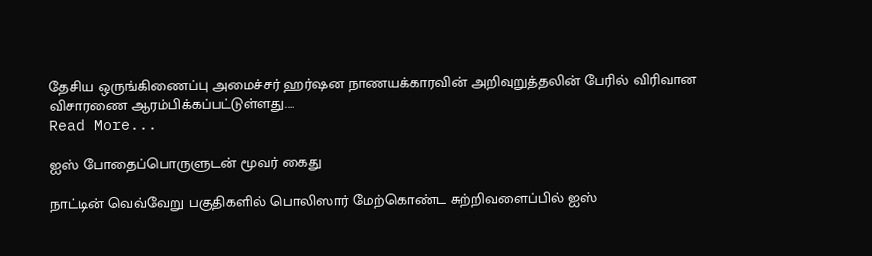தேசிய ஒருங்கிணைப்பு அமைச்சர் ஹர்ஷன நாணயக்காரவின் அறிவுறுத்தலின் பேரில் விரிவான விசாரணை ஆரம்பிக்கப்பட்டுள்ளது.…
Read More...

ஐஸ் போதைப்பொருளுடன் மூவர் கைது

நாட்டின் வெவ்வேறு பகுதிகளில் பொலிஸார் மேற்கொண்ட சுற்றிவளைப்பில் ஐஸ்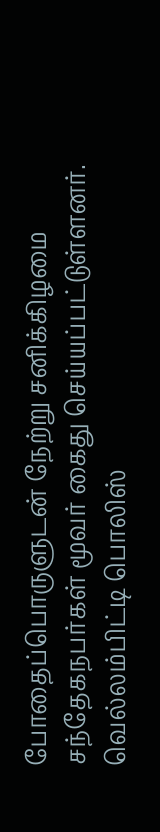போதைப்பொருளுடன் நேற்று சனிக்கிழமை சந்தேகநபர்கள் மூவர் கைது செய்யப்பட்டுள்ளனர். வெல்லம்பிட்டி பொலிஸ்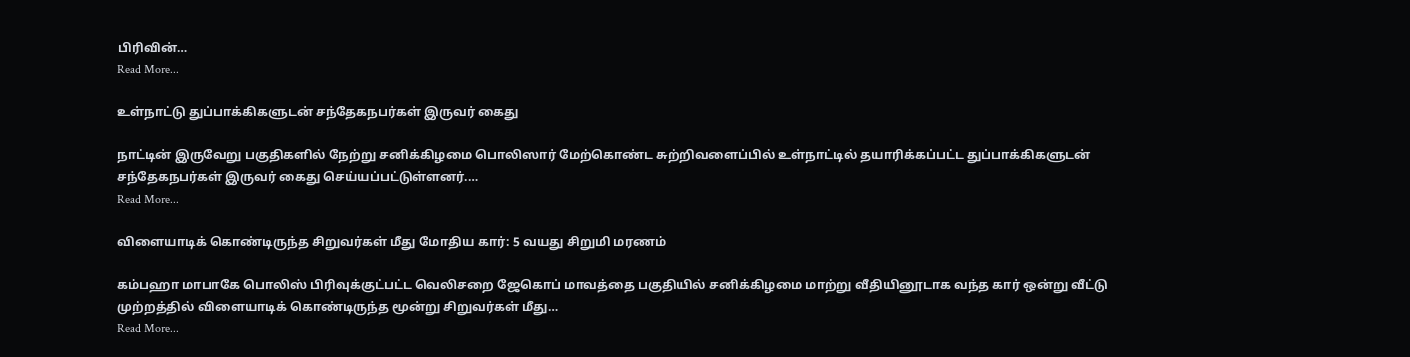பிரிவின்…
Read More...

உள்நாட்டு துப்பாக்கிகளுடன் சந்தேகநபர்கள் இருவர் கைது

நாட்டின் இருவேறு பகுதிகளில் நேற்று சனிக்கிழமை பொலிஸார் மேற்கொண்ட சுற்றிவளைப்பில் உள்நாட்டில் தயாரிக்கப்பட்ட துப்பாக்கிகளுடன் சந்தேகநபர்கள் இருவர் கைது செய்யப்பட்டுள்ளனர்.…
Read More...

விளையாடிக் கொண்டிருந்த சிறுவர்கள் மீது மோதிய கார்: 5 வயது சிறுமி மரணம்

கம்பஹா மாபாகே பொலிஸ் பிரிவுக்குட்பட்ட வெலிசறை ஜேகொப் மாவத்தை பகுதியில் சனிக்கிழமை மாற்று வீதியினூடாக வந்த கார் ஒன்று வீட்டு முற்றத்தில் விளையாடிக் கொண்டிருந்த மூன்று சிறுவர்கள் மீது…
Read More...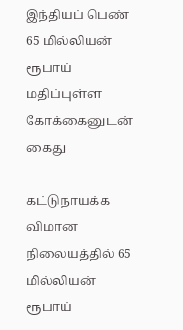இந்தியப் பெண் 65 மில்லியன் ரூபாய் மதிப்புள்ள கோக்கைனுடன் கைது

கட்டுநாயக்க விமான நிலையத்தில் 65 மில்லியன் ரூபாய்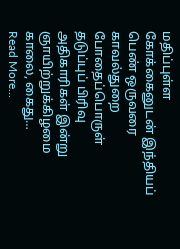மதிப்புள்ள கோக்கைனுடன் இந்தியப் பெண் ஒருவரை காவல்துறை போதைப்பொருள் தடுப்புப் பிரிவு அதிகாரிகள் இன்று ஞாயிற்றுக்கிழமை காலை, கைது…
Read More...